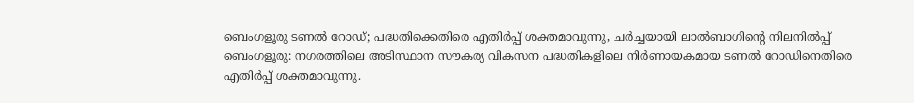ബെംഗളൂരു ടണൽ റോഡ്; പദ്ധതിക്കെതിരെ എതിർപ്പ് ശക്തമാവുന്നു, ചർച്ചയായി ലാൽബാഗിന്റെ നിലനിൽപ്പ്
ബെംഗളൂരു: നഗരത്തിലെ അടിസ്ഥാന സൗകര്യ വികസന പദ്ധതികളിലെ നിർണായകമായ ടണൽ റോഡിനെതിരെ എതിർപ്പ് ശക്തമാവുന്നു.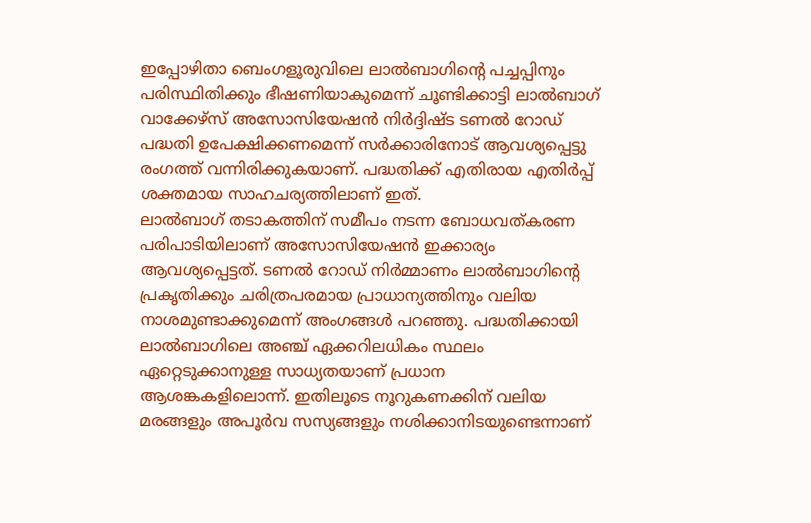ഇപ്പോഴിതാ ബെംഗളൂരുവിലെ ലാൽബാഗിന്റെ പച്ചപ്പിനും പരിസ്ഥിതിക്കും ഭീഷണിയാകുമെന്ന് ചൂണ്ടിക്കാട്ടി ലാൽബാഗ് വാക്കേഴ്സ് അസോസിയേഷൻ നിർദ്ദിഷ്ട ടണൽ റോഡ് പദ്ധതി ഉപേക്ഷിക്കണമെന്ന് സർക്കാരിനോട് ആവശ്യപ്പെട്ടു രംഗത്ത് വന്നിരിക്കുകയാണ്. പദ്ധതിക്ക് എതിരായ എതിർപ്പ് ശക്തമായ സാഹചര്യത്തിലാണ് ഇത്.
ലാൽബാഗ് തടാകത്തിന് സമീപം നടന്ന ബോധവത്കരണ പരിപാടിയിലാണ് അസോസിയേഷൻ ഇക്കാര്യം ആവശ്യപ്പെട്ടത്. ടണൽ റോഡ് നിർമ്മാണം ലാൽബാഗിന്റെ പ്രകൃതിക്കും ചരിത്രപരമായ പ്രാധാന്യത്തിനും വലിയ നാശമുണ്ടാക്കുമെന്ന് അംഗങ്ങൾ പറഞ്ഞു. പദ്ധതിക്കായി ലാൽബാഗിലെ അഞ്ച് ഏക്കറിലധികം സ്ഥലം ഏറ്റെടുക്കാനുള്ള സാധ്യതയാണ് പ്രധാന ആശങ്കകളിലൊന്ന്. ഇതിലൂടെ നൂറുകണക്കിന് വലിയ മരങ്ങളും അപൂർവ സസ്യങ്ങളും നശിക്കാനിടയുണ്ടെന്നാണ്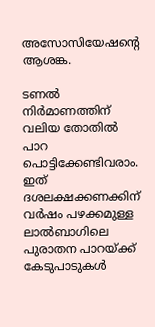അസോസിയേഷന്റെ ആശങ്ക.

ടണൽ നിർമാണത്തിന് വലിയ തോതിൽ പാറ പൊട്ടിക്കേണ്ടിവരാം. ഇത് ദശലക്ഷക്കണക്കിന് വർഷം പഴക്കമുള്ള ലാൽബാഗിലെ പുരാതന പാറയ്ക്ക് കേടുപാടുകൾ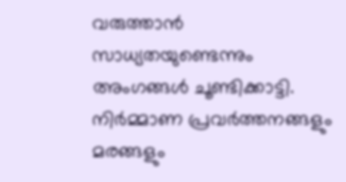വരുത്താൻ സാധ്യതയുണ്ടെന്നും അംഗങ്ങൾ ചൂണ്ടിക്കാട്ടി. നിർമ്മാണ പ്രവർത്തനങ്ങളും മരങ്ങളും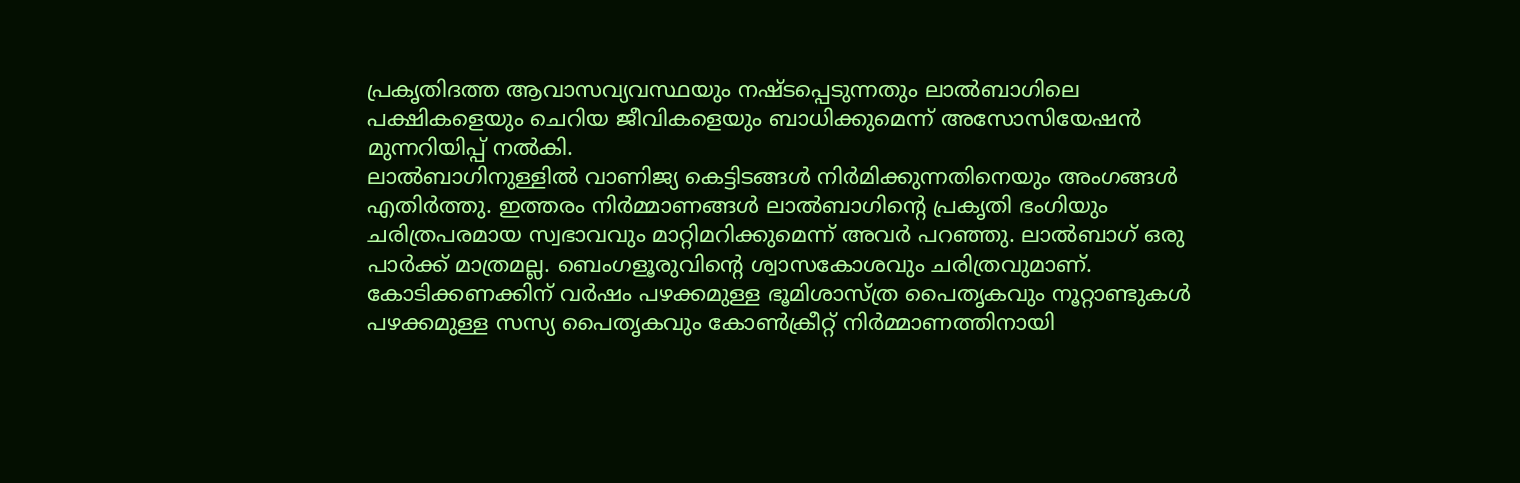പ്രകൃതിദത്ത ആവാസവ്യവസ്ഥയും നഷ്ടപ്പെടുന്നതും ലാൽബാഗിലെ പക്ഷികളെയും ചെറിയ ജീവികളെയും ബാധിക്കുമെന്ന് അസോസിയേഷൻ മുന്നറിയിപ്പ് നൽകി.
ലാൽബാഗിനുള്ളിൽ വാണിജ്യ കെട്ടിടങ്ങൾ നിർമിക്കുന്നതിനെയും അംഗങ്ങൾ എതിർത്തു. ഇത്തരം നിർമ്മാണങ്ങൾ ലാൽബാഗിന്റെ പ്രകൃതി ഭംഗിയും ചരിത്രപരമായ സ്വഭാവവും മാറ്റിമറിക്കുമെന്ന് അവർ പറഞ്ഞു. ലാൽബാഗ് ഒരു പാർക്ക് മാത്രമല്ല. ബെംഗളൂരുവിന്റെ ശ്വാസകോശവും ചരിത്രവുമാണ്. കോടിക്കണക്കിന് വർഷം പഴക്കമുള്ള ഭൂമിശാസ്ത്ര പൈതൃകവും നൂറ്റാണ്ടുകൾ പഴക്കമുള്ള സസ്യ പൈതൃകവും കോൺക്രീറ്റ് നിർമ്മാണത്തിനായി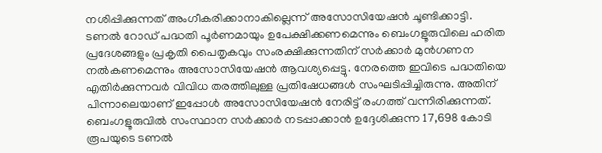നശിപ്പിക്കുന്നത് അംഗീകരിക്കാനാകില്ലെന്ന് അസോസിയേഷൻ ചൂണ്ടിക്കാട്ടി.
ടണൽ റോഡ് പദ്ധതി പൂർണമായും ഉപേക്ഷിക്കണമെന്നും ബെംഗളൂരുവിലെ ഹരിത പ്രദേശങ്ങളും പ്രകൃതി പൈതൃകവും സംരക്ഷിക്കുന്നതിന് സർക്കാർ മുൻഗണന നൽകണമെന്നും അസോസിയേഷൻ ആവശ്യപ്പെട്ടു. നേരത്തെ ഇവിടെ പദ്ധതിയെ എതിർക്കുന്നവർ വിവിധ തരത്തിലുള്ള പ്രതിഷേധങ്ങൾ സംഘടിപ്പിച്ചിരുന്നു. അതിന് പിന്നാലെയാണ് ഇപ്പോൾ അസോസിയേഷൻ നേരിട്ട് രംഗത്ത് വന്നിരിക്കുന്നത്.
ബെംഗളൂരുവിൽ സംസ്ഥാന സർക്കാർ നടപ്പാക്കാൻ ഉദ്ദേശിക്കുന്ന 17,698 കോടി രൂപയുടെ ടണൽ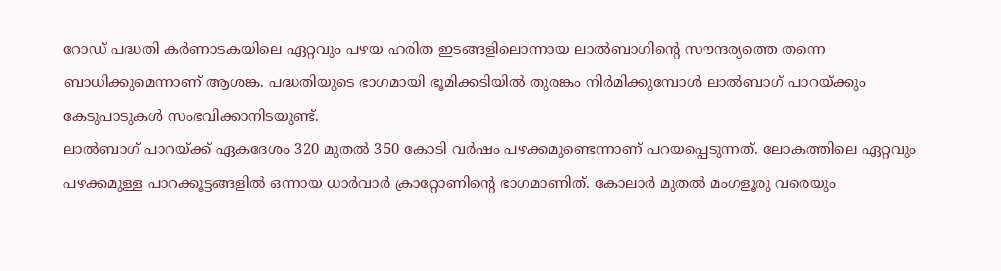റോഡ് പദ്ധതി കർണാടകയിലെ ഏറ്റവും പഴയ ഹരിത ഇടങ്ങളിലൊന്നായ ലാൽബാഗിന്റെ സൗന്ദര്യത്തെ തന്നെ ബാധിക്കുമെന്നാണ് ആശങ്ക. പദ്ധതിയുടെ ഭാഗമായി ഭൂമിക്കടിയിൽ തുരങ്കം നിർമിക്കുമ്പോൾ ലാൽബാഗ് പാറയ്ക്കും കേടുപാടുകൾ സംഭവിക്കാനിടയുണ്ട്.
ലാൽബാഗ് പാറയ്ക്ക് ഏകദേശം 320 മുതൽ 350 കോടി വർഷം പഴക്കമുണ്ടെന്നാണ് പറയപ്പെടുന്നത്. ലോകത്തിലെ ഏറ്റവും പഴക്കമുള്ള പാറക്കൂട്ടങ്ങളിൽ ഒന്നായ ധാർവാർ ക്രാറ്റോണിന്റെ ഭാഗമാണിത്. കോലാർ മുതൽ മംഗളൂരു വരെയും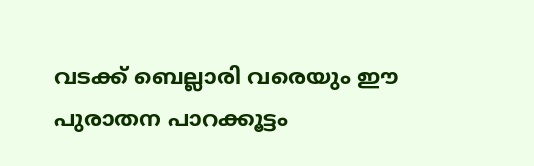വടക്ക് ബെല്ലാരി വരെയും ഈ പുരാതന പാറക്കൂട്ടം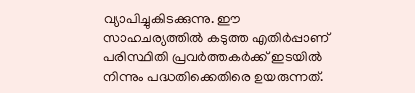വ്യാപിച്ചുകിടക്കുന്നു. ഈ സാഹചര്യത്തിൽ കടുത്ത എതിർപ്പാണ് പരിസ്ഥിതി പ്രവർത്തകർക്ക് ഇടയിൽ നിന്നും പദ്ധതിക്കെതിരെ ഉയരുന്നത്.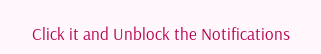Click it and Unblock the Notifications